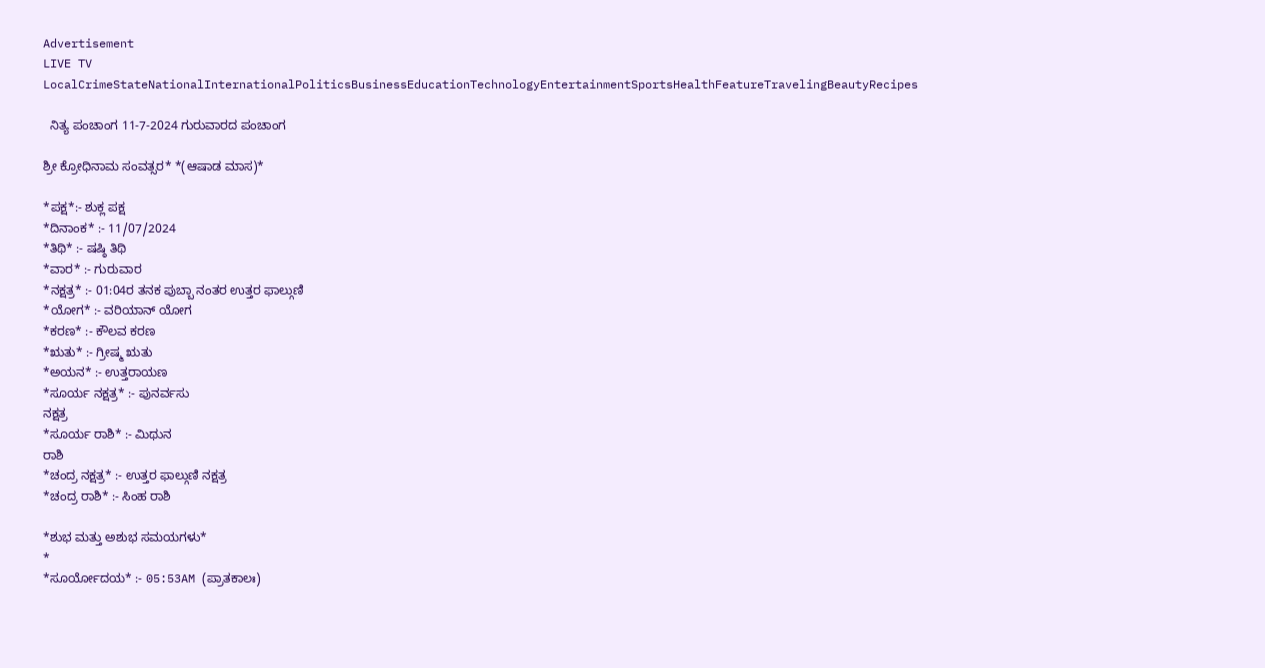Advertisement
LIVE TV LocalCrimeStateNationalInternationalPoliticsBusinessEducationTechnologyEntertainmentSportsHealthFeatureTravelingBeautyRecipes

  ನಿತ್ಯ ಪಂಚಾಂಗ 11-7-2024 ಗುರುವಾರದ ಪಂಚಾಂಗ

ಶ್ರೀ ಕ್ರೋಧಿನಾಮ ಸಂವತ್ಸರ* *(ಆಷಾಡ ಮಾಸ)*

*ಪಕ್ಷ*:- ಶುಕ್ಲ ಪಕ್ಷ
*ದಿನಾಂಕ* :- 11/07/2024
*ತಿಥಿ* :- ಷಷ್ಠಿ ತಿಥಿ
*ವಾರ* :- ಗುರುವಾರ
*ನಕ್ಷತ್ರ* :- 01:04ರ ತನಕ ಪುಬ್ಬಾ ನಂತರ ಉತ್ತರ ಫಾಲ್ಗುಣಿ
*ಯೋಗ* :- ವರಿಯಾನ್ ಯೋಗ
*ಕರಣ* :- ಕೌಲವ ಕರಣ
*ಋತು* :- ಗ್ರೀಷ್ಮ ಋತು
*ಅಯನ* :- ಉತ್ತರಾಯಣ
*ಸೂರ್ಯ ನಕ್ಷತ್ರ* :- ಪುನರ್ವಸು
ನಕ್ಷತ್ರ
*ಸೂರ್ಯ ರಾಶಿ* :- ಮಿಥುನ
ರಾಶಿ
*ಚಂದ್ರ ನಕ್ಷತ್ರ* :- ಉತ್ತರ ಫಾಲ್ಗುಣಿ ನಕ್ಷತ್ರ
*ಚಂದ್ರ ರಾಶಿ* :- ಸಿಂಹ ರಾಶಿ

*ಶುಭ ಮತ್ತು ಅಶುಭ ಸಮಯಗಳು*
*
*ಸೂರ್ಯೋದಯ* :- 05:53AM (ಪ್ರಾತಕಾಲಃ)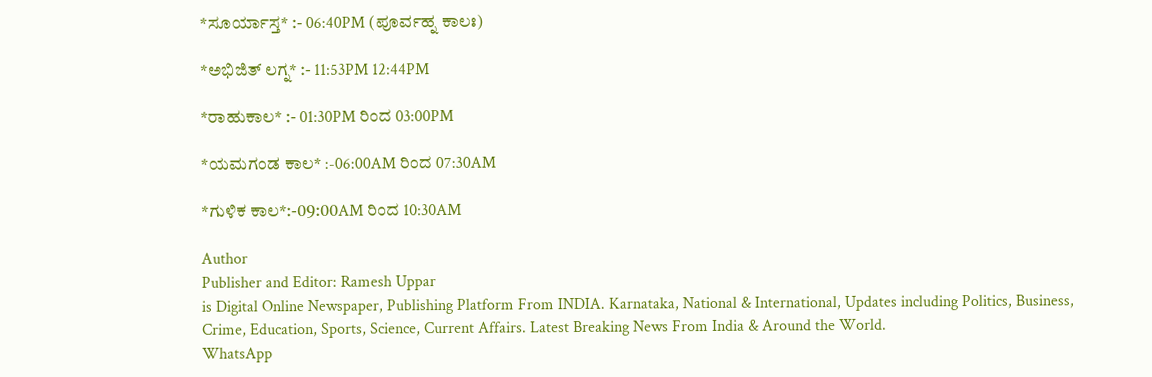*ಸೂರ್ಯಾಸ್ತ* :- 06:40PM (ಪೂರ್ವಹ್ನ ಕಾಲಃ)

*ಅಭಿಜಿತ್ ಲಗ್ನ* :- 11:53PM 12:44PM

*ರಾಹುಕಾಲ* :- 01:30PM ರಿಂದ 03:00PM

*ಯಮಗಂಡ ಕಾಲ* :-06:00AM ರಿಂದ 07:30AM

*ಗುಳಿಕ ಕಾಲ*:-09:00AM ರಿಂದ 10:30AM

Author
Publisher and Editor: Ramesh Uppar
is Digital Online Newspaper, Publishing Platform From INDIA. Karnataka, National & International, Updates including Politics, Business, Crime, Education, Sports, Science, Current Affairs. Latest Breaking News From India & Around the World.
WhatsApp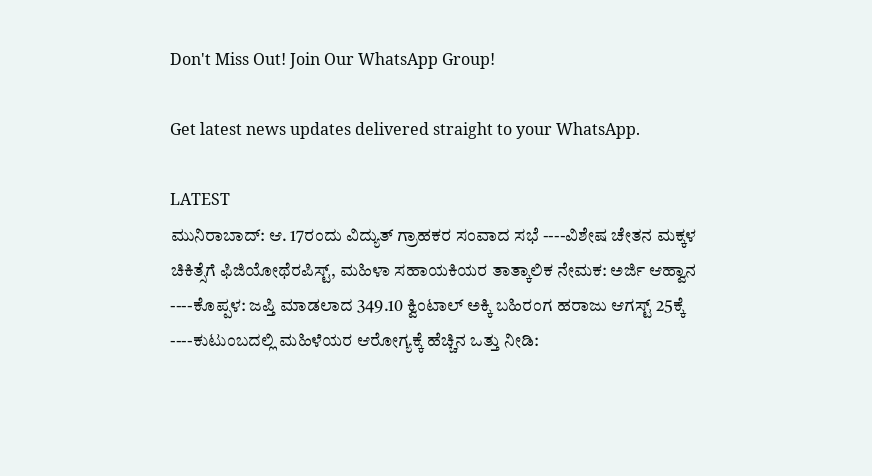Don't Miss Out! Join Our WhatsApp Group!

Get latest news updates delivered straight to your WhatsApp.

LATEST
ಮುನಿರಾಬಾದ್: ಆ. 17ರಂದು ವಿದ್ಯುತ್ ಗ್ರಾಹಕರ ಸಂವಾದ ಸಭೆ ----ವಿಶೇಷ ಚೇತನ ಮಕ್ಕಳ ಚಿಕಿತ್ಸೆಗೆ ಫಿಜಿಯೋಥೆರಪಿಸ್ಟ್, ಮಹಿಳಾ ಸಹಾಯಕಿಯರ ತಾತ್ಕಾಲಿಕ ನೇಮಕ: ಅರ್ಜಿ ಆಹ್ವಾನ ----ಕೊಪ್ಪಳ: ಜಪ್ತಿ ಮಾಡಲಾದ 349.10 ಕ್ವಿಂಟಾಲ್ ಅಕ್ಕಿ ಬಹಿರಂಗ ಹರಾಜು ಆಗಸ್ಟ್ 25ಕ್ಕೆ ----ಕುಟುಂಬದಲ್ಲಿ ಮಹಿಳೆಯರ ಆರೋಗ್ಯಕ್ಕೆ ಹೆಚ್ಚಿನ ಒತ್ತು ನೀಡಿ: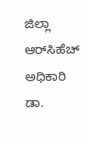ಜಿಲ್ಲಾ ಆರ್‌ಸಿಹೆಚ್ ಅಧಿಕಾರಿ ಡಾ.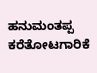ಹನುಮಂತಪ್ಪ ಕರೆತೋಟಗಾರಿಕೆ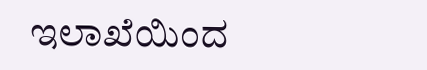ಇಲಾಖೆಯಿಂದ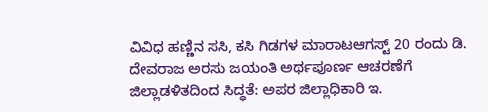ವಿವಿಧ ಹಣ್ಣಿನ ಸಸಿ, ಕಸಿ ಗಿಡಗಳ ಮಾರಾಟಆಗಸ್ಟ್ 20 ರಂದು ಡಿ. ದೇವರಾಜ ಅರಸು ಜಯಂತಿ ಅರ್ಥಪೂರ್ಣ ಆಚರಣೆಗೆ ಜಿಲ್ಲಾಡಳಿತದಿಂದ ಸಿದ್ಧತೆ: ಅಪರ ಜಿಲ್ಲಾಧಿಕಾರಿ ಇ.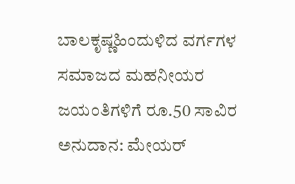ಬಾಲಕೃಷ್ಣಹಿಂದುಳಿದ ವರ್ಗಗಳ ಸಮಾಜದ ಮಹನೀಯರ ಜಯಂತಿಗಳಿಗೆ ರೂ.50 ಸಾವಿರ ಅನುದಾನ: ಮೇಯರ್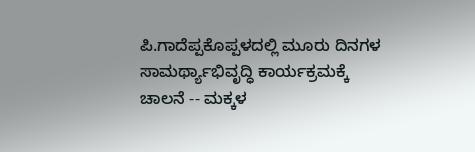ಪಿ.ಗಾದೆಪ್ಪಕೊಪ್ಪಳದಲ್ಲಿ ಮೂರು ದಿನಗಳ ಸಾಮರ್ಥ್ಯಾಭಿವೃದ್ಧಿ ಕಾರ್ಯಕ್ರಮಕ್ಕೆ ಚಾಲನೆ -- ಮಕ್ಕಳ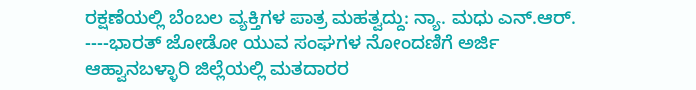ರಕ್ಷಣೆಯಲ್ಲಿ ಬೆಂಬಲ ವ್ಯಕ್ತಿಗಳ ಪಾತ್ರ ಮಹತ್ವದ್ದು: ನ್ಯಾ. ಮಧು ಎನ್.ಆರ್. ----ಭಾರತ್ ಜೋಡೋ ಯುವ ಸಂಘಗಳ ನೋಂದಣಿಗೆ ಅರ್ಜಿ ಆಹ್ವಾನಬಳ್ಳಾರಿ ಜಿಲ್ಲೆಯಲ್ಲಿ ಮತದಾರರ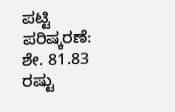ಪಟ್ಟಿ ಪರಿಷ್ಕರಣೆ: ಶೇ. 81.83 ರಷ್ಟು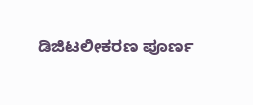ಡಿಜಿಟಲೀಕರಣ ಪೂರ್ಣ